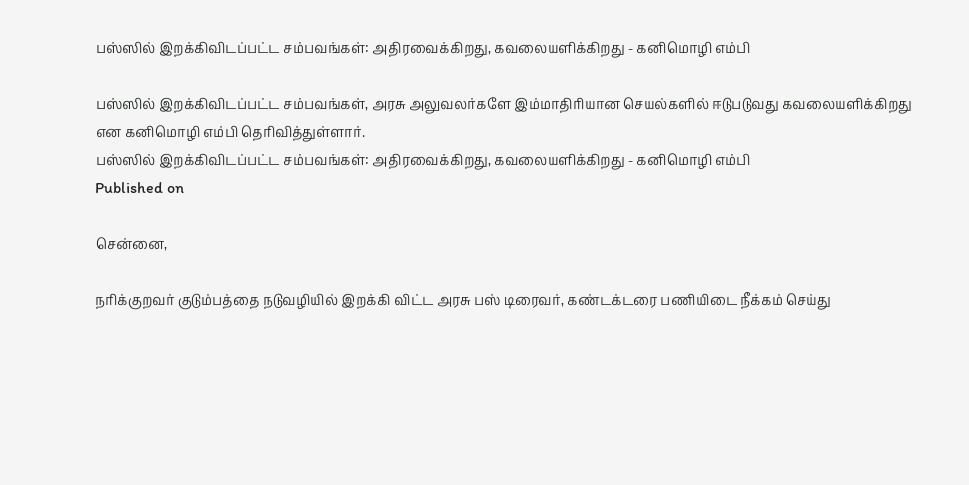பஸ்ஸில் இறக்கிவிடப்பட்ட சம்பவங்கள்: அதிரவைக்கிறது, கவலையளிக்கிறது - கனிமொழி எம்பி

பஸ்ஸில் இறக்கிவிடப்பட்ட சம்பவங்கள், அரசு அலுவலர்களே இம்மாதிரியான செயல்களில் ஈடுபடுவது கவலையளிக்கிறது என கனிமொழி எம்பி தெரிவித்துள்ளார்.
பஸ்ஸில் இறக்கிவிடப்பட்ட சம்பவங்கள்: அதிரவைக்கிறது, கவலையளிக்கிறது - கனிமொழி எம்பி
Published on

சென்னை,

நரிக்குறவர் குடும்பத்தை நடுவழியில் இறக்கி விட்ட அரசு பஸ் டிரைவர், கண்டக்டரை பணியிடை நீக்கம் செய்து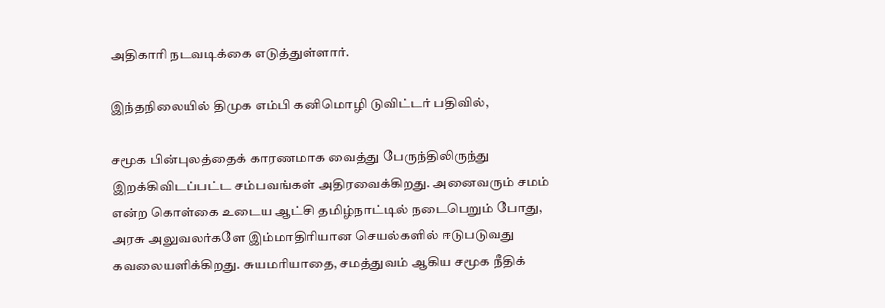அதிகாரி நடவடிக்கை எடுத்துள்ளார்.

இந்தநிலையில் திமுக எம்பி கனிமொழி டுவிட்டர் பதிவில்,

சமூக பின்புலத்தைக் காரணமாக வைத்து பேருந்திலிருந்து இறக்கிவிடப்பட்ட சம்பவங்கள் அதிரவைக்கிறது. அனைவரும் சமம் என்ற கொள்கை உடைய ஆட்சி தமிழ்நாட்டில் நடைபெறும் போது, அரசு அலுவலர்களே இம்மாதிரியான செயல்களில் ஈடுபடுவது கவலையளிக்கிறது. சுயமரியாதை, சமத்துவம் ஆகிய சமூக நீதிக்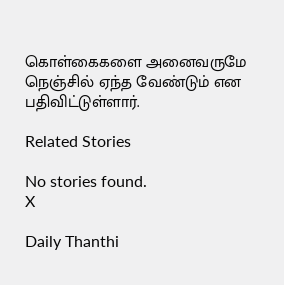கொள்கைகளை அனைவருமே நெஞ்சில் ஏந்த வேண்டும் என பதிவிட்டுள்ளார்.

Related Stories

No stories found.
X

Daily Thanthi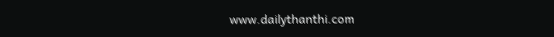www.dailythanthi.com